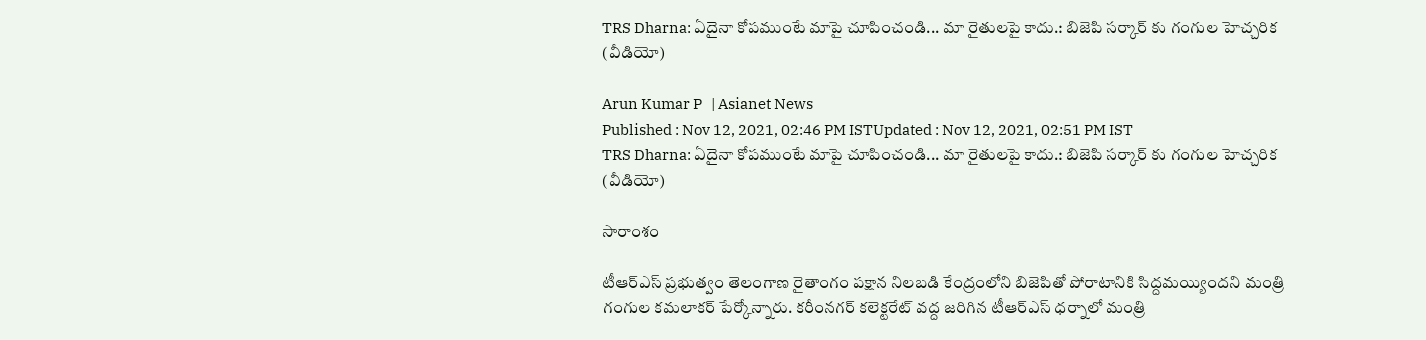TRS Dharna: ఏదైనా కోపముంటే మాపై చూపించండి... మా రైతులపై కాదు.: బిజెపి సర్కార్ కు గంగుల హెచ్చరిక (వీడియో)

Arun Kumar P   | Asianet News
Published : Nov 12, 2021, 02:46 PM ISTUpdated : Nov 12, 2021, 02:51 PM IST
TRS Dharna: ఏదైనా కోపముంటే మాపై చూపించండి... మా రైతులపై కాదు.: బిజెపి సర్కార్ కు గంగుల హెచ్చరిక (వీడియో)

సారాంశం

టీఆర్ఎస్ ప్రభుత్వం తెలంగాణ రైతాంగం పక్షాన నిలబడి కేంద్రంలోని బిజెపితో పోరాటానికి సిద్దమయ్యిందని మంత్రి గంగుల కమలాకర్ పేర్కోన్నారు. కరీంనగర్ కలెక్టరేట్ వద్ద జరిగిన టీఆర్ఎస్ ధర్నాలో మంత్రి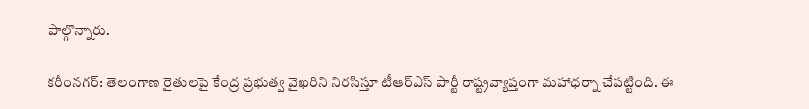పాల్గొన్నారు.

కరీంనగర్: తెలంగాణ రైతులపై కేంద్ర ప్రభుత్వ వైఖరిని నిరసిస్తూ టీఆర్ఎస్ పార్టీ రాష్ట్రవ్యాప్తంగా మహాధర్నా చేపట్టింది. ఈ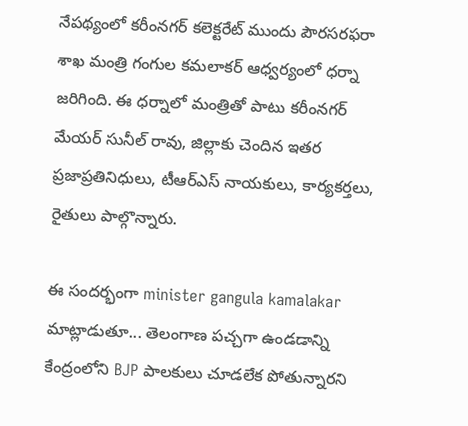నేపథ్యంలో కరీంనగర్ కలెక్టరేట్ ముందు పౌరసరఫరా శాఖ మంత్రి గంగుల కమలాకర్ ఆధ్వర్యంలో ధర్నా జరిగింది. ఈ ధర్నాలో మంత్రితో పాటు కరీంనగర్ మేయర్ సునీల్ రావు, జిల్లాకు చెందిన ఇతర ప్రజాప్రతినిధులు, టీఆర్ఎస్ నాయకులు, కార్యకర్తలు, రైతులు పాల్గొన్నారు.

ఈ సందర్భంగా minister gangula kamalakar మాట్లాడుతూ... తెలంగాణ పచ్చగా ఉండడాన్ని కేంద్రంలోని BJP పాలకులు చూడలేక పోతున్నారని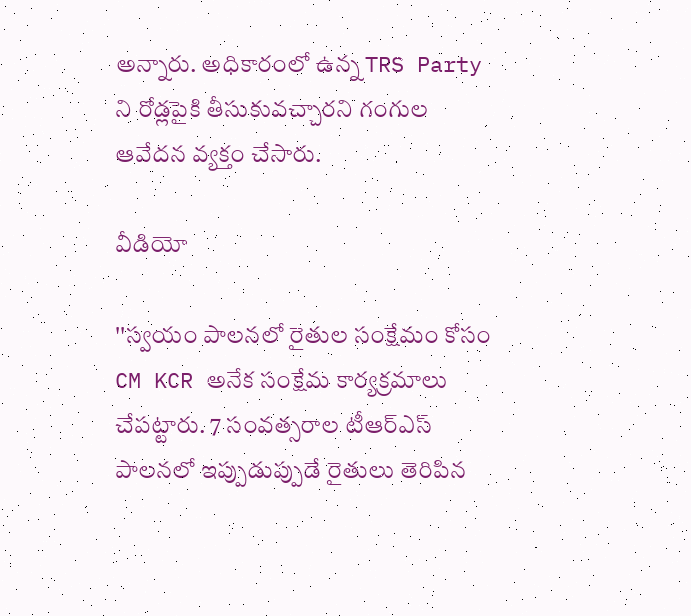అన్నారు. అధికారంలో ఉన్న TRS Party ని రోడ్లపైకి తీసుకువచ్చారని గంగుల ఆవేదన వ్యక్తం చేసారు.

వీడియో

''స్వయం పాలనలో రైతుల సంక్షేమం కోసం CM KCR అనేక సంక్షేమ కార్యక్రమాలు చేపట్టారు. 7 సంవత్సరాల టీఆర్ఎస్ పాలనలో ఇప్పుడుప్పుడే రైతులు తెరిపిన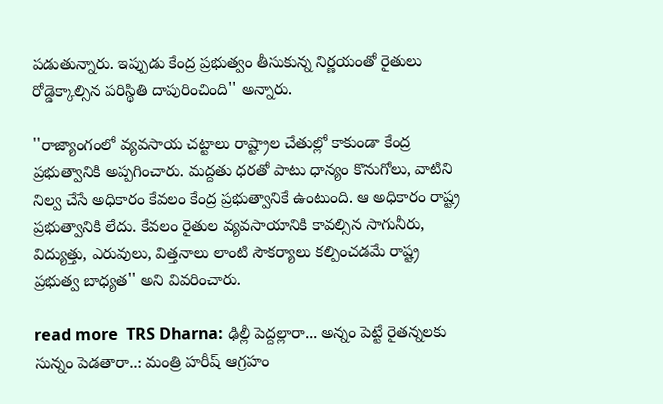పడుతున్నారు. ఇప్పుడు కేంద్ర ప్రభుత్వం తీసుకున్న నిర్ణయంతో రైతులు రోడ్డెక్కాల్సిన పరిస్థితి దాపురించింది'' అన్నారు.

''రాజ్యాంగంలో వ్యవసాయ చట్టాలు రాష్ట్రాల చేతుల్లో కాకుండా కేంద్ర ప్రభుత్వానికి అప్పగించారు. మద్దతు ధరతో పాటు ధాన్యం కొనుగోలు, వాటిని నిల్వ చేసే అధికారం కేవలం కేంద్ర ప్రభుత్వానికే ఉంటుంది. ఆ అధికారం రాష్ట్ర ప్రభుత్వానికి లేదు. కేవలం రైతుల వ్యవసాయానికి కావల్సిన సాగునీరు, విద్యుత్తు, ఎరువులు, విత్తనాలు లాంటి సౌకర్యాలు కల్పించడమే రాష్ట్ర ప్రభుత్వ బాధ్యత'' అని వివరించారు.

read more  TRS Dharna: ఢిల్లీ పెద్దల్లారా... అన్నం పెట్టే రైతన్నలకు సున్నం పెడతారా..: మంత్రి హరీష్ ఆగ్రహం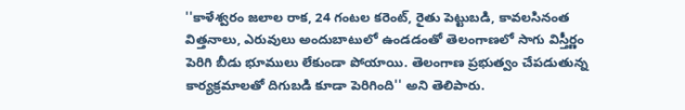''కాళేశ్వరం జలాల రాక, 24 గంటల కరెంట్, రైతు పెట్టుబడి, కావలసినంత విత్తనాలు, ఎరువులు అందుబాటులో ఉండడంతో తెలంగాణలో సాగు విస్తీర్ణం పెరిగి బీడు భూములు లేకుండా పోయాయి. తెలంగాణ ప్రభుత్వం చేపడుతున్న కార్యక్రమాలతో దిగుబడి కూడా పెరిగింది'' అని తెలిపారు.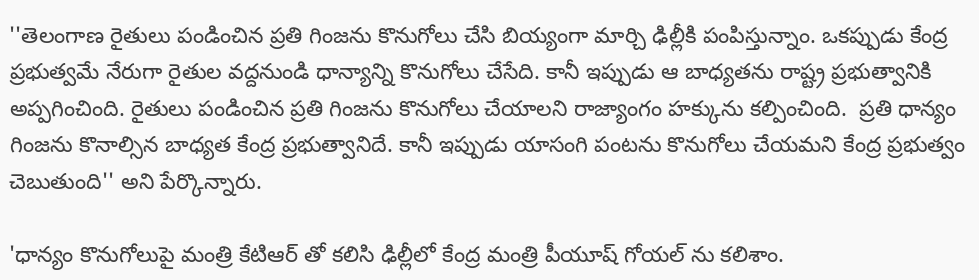''తెలంగాణ రైతులు పండించిన ప్రతి గింజను కొనుగోలు చేసి బియ్యంగా మార్చి ఢిల్లీకి పంపిస్తున్నాం. ఒకప్పుడు కేంద్ర ప్రభుత్వమే నేరుగా రైతుల వద్దనుండి ధాన్యాన్ని కొనుగోలు చేసేది. కానీ ఇప్పుడు ఆ బాధ్యతను రాష్ట్ర ప్రభుత్వానికి అప్పగించింది. రైతులు పండించిన ప్రతి గింజను కొనుగోలు చేయాలని రాజ్యాంగం హక్కును కల్పించింది.  ప్రతి ధాన్యం గింజను కొనాల్సిన బాధ్యత కేంద్ర ప్రభుత్వానిదే. కానీ ఇప్పుడు యాసంగి పంటను కొనుగోలు చేయమని కేంద్ర ప్రభుత్వం చెబుతుంది'' అని పేర్కొన్నారు.

'ధాన్యం కొనుగోలుపై మంత్రి కేటిఆర్ తో కలిసి ఢిల్లీలో కేంద్ర మంత్రి పీయూష్ గోయల్ ను కలిశాం.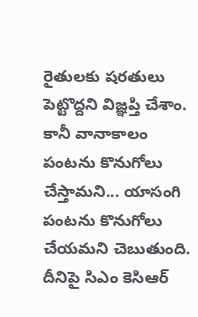రైతులకు షరతులు పెట్టొద్దని విజ్ఞప్తి చేశాం.  కానీ వానాకాలం పంటను కొనుగోలు చేస్తామని... యాసంగి పంటను కొనుగోలు చేయమని చెబుతుంది. దీనిపై సిఎం కెసిఆర్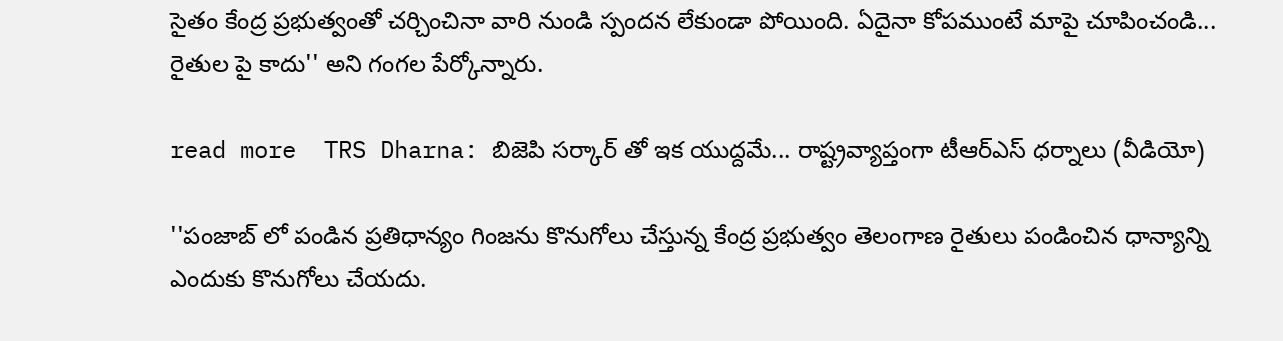సైతం కేంద్ర ప్రభుత్వంతో చర్చించినా వారి నుండి స్పందన లేకుండా పోయింది. ఏదైనా కోపముంటే మాపై చూపించండి... రైతుల పై కాదు'' అని గంగల పేర్కోన్నారు.

read more  TRS Dharna: బిజెపి సర్కార్ తో ఇక యుద్దమే... రాష్ట్రవ్యాప్తంగా టీఆర్ఎస్ ధర్నాలు (వీడియో)

''పంజాబ్ లో పండిన ప్రతిధాన్యం గింజను కొనుగోలు చేస్తున్న కేంద్ర ప్రభుత్వం తెలంగాణ రైతులు పండించిన ధాన్యాన్ని ఎందుకు కొనుగోలు చేయదు.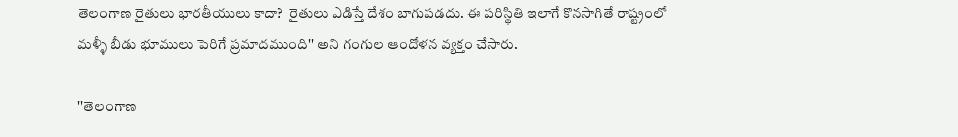తెలంగాణ రైతులు భారతీయులు కాదా?  రైతులు ఎడిస్తే దేశం బాగుపడదు. ఈ పరిస్థితి ఇలాగే కొనసాగితే రాష్ట్రంలో మళ్ళీ బీడు భూములు పెరిగే ప్రమాదముంది'' అని గంగుల ఆందోళన వ్యక్తం చేసారు.

''తెలంగాణ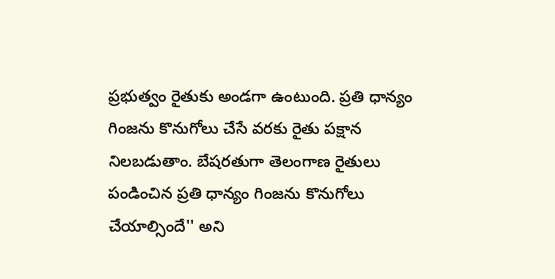ప్రభుత్వం రైతుకు అండగా ఉంటుంది. ప్రతి ధాన్యం గింజను కొనుగోలు చేసే వరకు రైతు పక్షాన నిలబడుతాం. బేషరతుగా తెలంగాణ రైతులు పండించిన ప్రతి ధాన్యం గింజను కొనుగోలు చేయాల్సిందే'' అని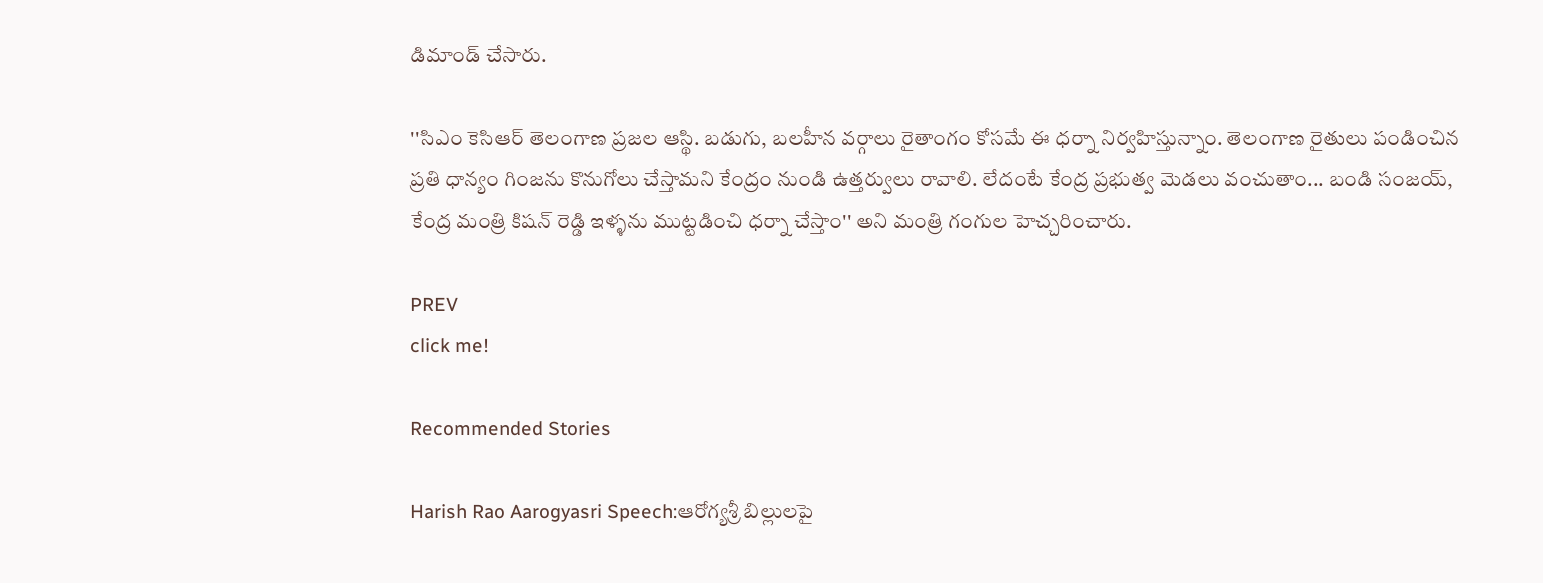డిమాండ్ చేసారు.

''సిఎం కెసిఆర్ తెలంగాణ ప్రజల ఆస్థి. బడుగు, బలహీన వర్గాలు రైతాంగం కోసమే ఈ ధర్నా నిర్వహిస్తున్నాం. తెలంగాణ రైతులు పండించిన ప్రతి ధాన్యం గింజను కొనుగోలు చేస్తామని కేంద్రం నుండి ఉత్తర్వులు రావాలి. లేదంటే కేంద్ర ప్రభుత్వ మెడలు వంచుతాం... బండి సంజయ్, కేంద్ర మంత్రి కిషన్ రెడ్డి ఇళ్ళను ముట్టడించి ధర్నా చేస్తాం'' అని మంత్రి గంగుల హెచ్చరించారు.

PREV
click me!

Recommended Stories

Harish Rao Aarogyasri Speech:ఆరోగ్యశ్రీ బిల్లులపై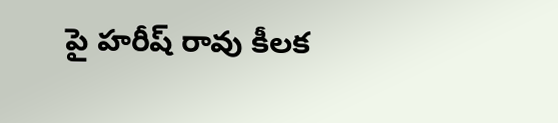పై హరీష్ రావు కీలక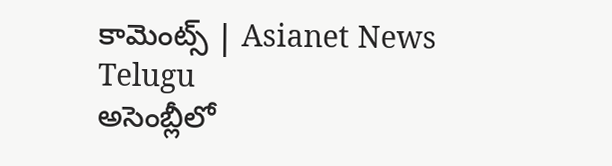కామెంట్స్ | Asianet News Telugu
అసెంబ్లీలో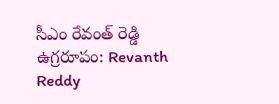సీఎం రేవంత్ రెడ్డి ఉగ్రరూపం: Revanth Reddy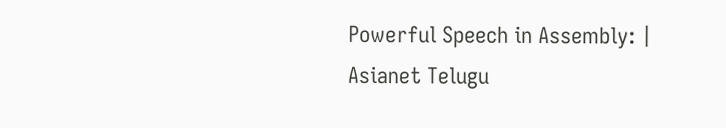Powerful Speech in Assembly: | Asianet Telugu